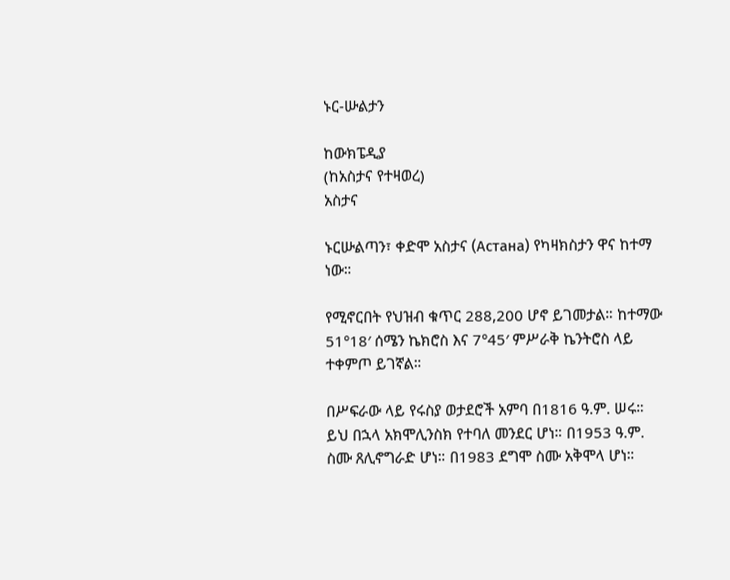ኑር-ሡልታን

ከውክፔዲያ
(ከአስታና የተዛወረ)
አስታና

ኑርሡልጣን፣ ቀድሞ አስታና (Астана) የካዛክስታን ዋና ከተማ ነው።

የሚኖርበት የህዝብ ቁጥር 288,200 ሆኖ ይገመታል። ከተማው 51°18′ ሰሜን ኬክሮስ እና 7°45′ ምሥራቅ ኬንትሮስ ላይ ተቀምጦ ይገኛል።

በሥፍራው ላይ የሩስያ ወታደሮች አምባ በ1816 ዓ.ም. ሠሩ። ይህ በኋላ አክሞሊንስክ የተባለ መንደር ሆነ። በ1953 ዓ.ም. ስሙ ጸሊኖግራድ ሆነ። በ1983 ደግሞ ስሙ አቅሞላ ሆነ።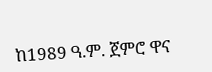ከ1989 ዓ.ም. ጀምሮ ዋና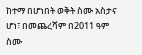ከተማ በሆነበት ወቅት ስሙ አስታና ሆነ፣ በመጨረሻም በ2011 ዓም ስሙ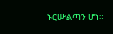ኑርሡልጣን ሆነ።